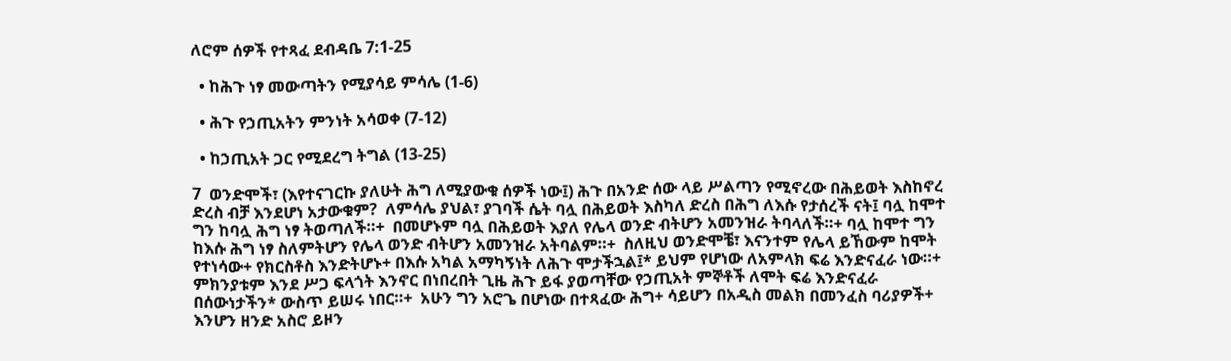ለሮም ሰዎች የተጻፈ ደብዳቤ 7:1-25

  • ከሕጉ ነፃ መውጣትን የሚያሳይ ምሳሌ (1-6)

  • ሕጉ የኃጢአትን ምንነት አሳወቀ (7-12)

  • ከኃጢአት ጋር የሚደረግ ትግል (13-25)

7  ወንድሞች፣ (እየተናገርኩ ያለሁት ሕግ ለሚያውቁ ሰዎች ነው፤) ሕጉ በአንድ ሰው ላይ ሥልጣን የሚኖረው በሕይወት እስከኖረ ድረስ ብቻ እንደሆነ አታውቁም?  ለምሳሌ ያህል፣ ያገባች ሴት ባሏ በሕይወት እስካለ ድረስ በሕግ ለእሱ የታሰረች ናት፤ ባሏ ከሞተ ግን ከባሏ ሕግ ነፃ ትወጣለች።+  በመሆኑም ባሏ በሕይወት እያለ የሌላ ወንድ ብትሆን አመንዝራ ትባላለች።+ ባሏ ከሞተ ግን ከእሱ ሕግ ነፃ ስለምትሆን የሌላ ወንድ ብትሆን አመንዝራ አትባልም።+  ስለዚህ ወንድሞቼ፣ እናንተም የሌላ ይኸውም ከሞት የተነሳው+ የክርስቶስ እንድትሆኑ+ በእሱ አካል አማካኝነት ለሕጉ ሞታችኋል፤* ይህም የሆነው ለአምላክ ፍሬ እንድናፈራ ነው።+  ምክንያቱም እንደ ሥጋ ፍላጎት እንኖር በነበረበት ጊዜ ሕጉ ይፋ ያወጣቸው የኃጢአት ምኞቶች ለሞት ፍሬ እንድናፈራ በሰውነታችን* ውስጥ ይሠሩ ነበር።+  አሁን ግን አሮጌ በሆነው በተጻፈው ሕግ+ ሳይሆን በአዲስ መልክ በመንፈስ ባሪያዎች+ እንሆን ዘንድ አስሮ ይዞን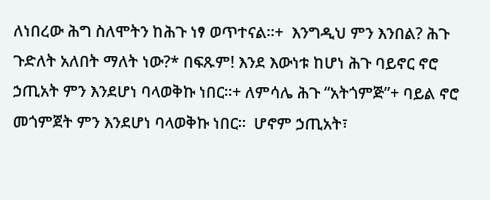ለነበረው ሕግ ስለሞትን ከሕጉ ነፃ ወጥተናል።+  እንግዲህ ምን እንበል? ሕጉ ጉድለት አለበት ማለት ነው?* በፍጹም! እንደ እውነቱ ከሆነ ሕጉ ባይኖር ኖሮ ኃጢአት ምን እንደሆነ ባላወቅኩ ነበር።+ ለምሳሌ ሕጉ “አትጎምጅ”+ ባይል ኖሮ መጎምጀት ምን እንደሆነ ባላወቅኩ ነበር።  ሆኖም ኃጢአት፣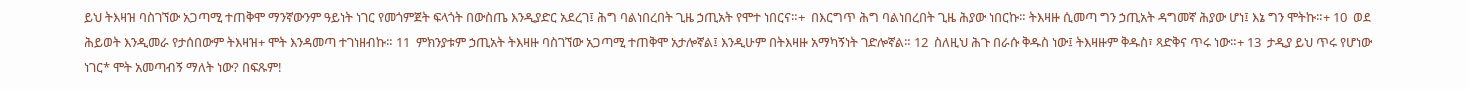ይህ ትእዛዝ ባስገኘው አጋጣሚ ተጠቅሞ ማንኛውንም ዓይነት ነገር የመጎምጀት ፍላጎት በውስጤ እንዲያድር አደረገ፤ ሕግ ባልነበረበት ጊዜ ኃጢአት የሞተ ነበርና።+  በእርግጥ ሕግ ባልነበረበት ጊዜ ሕያው ነበርኩ። ትእዛዙ ሲመጣ ግን ኃጢአት ዳግመኛ ሕያው ሆነ፤ እኔ ግን ሞትኩ።+ 10  ወደ ሕይወት እንዲመራ የታሰበውም ትእዛዝ+ ሞት እንዳመጣ ተገነዘብኩ። 11  ምክንያቱም ኃጢአት ትእዛዙ ባስገኘው አጋጣሚ ተጠቅሞ አታሎኛል፤ እንዲሁም በትእዛዙ አማካኝነት ገድሎኛል። 12  ስለዚህ ሕጉ በራሱ ቅዱስ ነው፤ ትእዛዙም ቅዱስ፣ ጻድቅና ጥሩ ነው።+ 13  ታዲያ ይህ ጥሩ የሆነው ነገር* ሞት አመጣብኝ ማለት ነው? በፍጹም!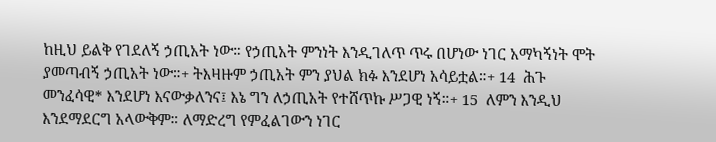ከዚህ ይልቅ የገደለኝ ኃጢአት ነው። የኃጢአት ምንነት እንዲገለጥ ጥሩ በሆነው ነገር አማካኝነት ሞት ያመጣብኝ ኃጢአት ነው።+ ትእዛዙም ኃጢአት ምን ያህል ክፉ እንደሆነ አሳይቷል።+ 14  ሕጉ መንፈሳዊ* እንደሆነ እናውቃለንና፤ እኔ ግን ለኃጢአት የተሸጥኩ ሥጋዊ ነኝ።+ 15  ለምን እንዲህ እንደማደርግ አላውቅም። ለማድረግ የምፈልገውን ነገር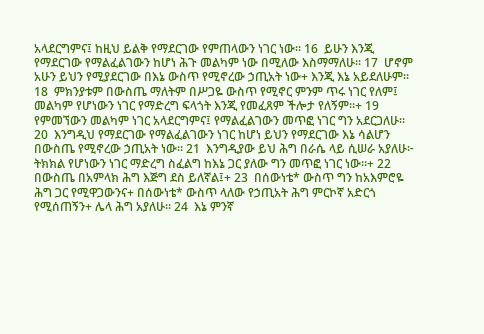አላደርግምና፤ ከዚህ ይልቅ የማደርገው የምጠላውን ነገር ነው። 16  ይሁን እንጂ የማደርገው የማልፈልገውን ከሆነ ሕጉ መልካም ነው በሚለው እስማማለሁ። 17  ሆኖም አሁን ይህን የሚያደርገው በእኔ ውስጥ የሚኖረው ኃጢአት ነው+ እንጂ እኔ አይደለሁም። 18  ምክንያቱም በውስጤ ማለትም በሥጋዬ ውስጥ የሚኖር ምንም ጥሩ ነገር የለም፤ መልካም የሆነውን ነገር የማድረግ ፍላጎት እንጂ የመፈጸም ችሎታ የለኝም።+ 19  የምመኘውን መልካም ነገር አላደርግምና፤ የማልፈልገውን መጥፎ ነገር ግን አደርጋለሁ። 20  እንግዲህ የማደርገው የማልፈልገውን ነገር ከሆነ ይህን የማደርገው እኔ ሳልሆን በውስጤ የሚኖረው ኃጢአት ነው። 21  እንግዲያው ይህ ሕግ በራሴ ላይ ሲሠራ አያለሁ፦ ትክክል የሆነውን ነገር ማድረግ ስፈልግ ከእኔ ጋር ያለው ግን መጥፎ ነገር ነው።+ 22  በውስጤ በአምላክ ሕግ እጅግ ደስ ይለኛል፤+ 23  በሰውነቴ* ውስጥ ግን ከአእምሮዬ ሕግ ጋር የሚዋጋውንና+ በሰውነቴ* ውስጥ ላለው የኃጢአት ሕግ ምርኮኛ አድርጎ የሚሰጠኝን+ ሌላ ሕግ አያለሁ። 24  እኔ ምንኛ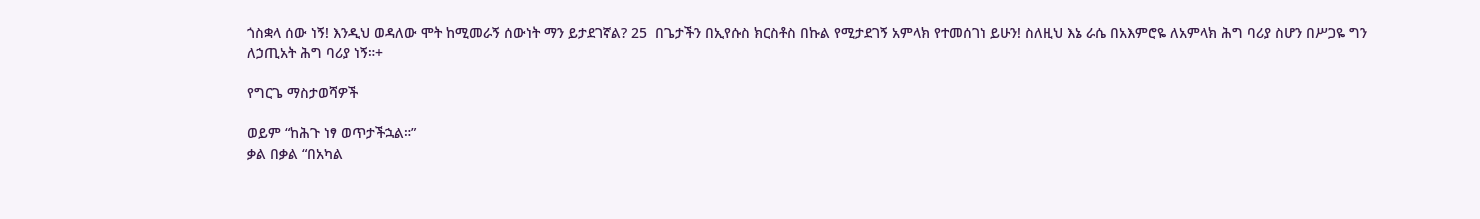ጎስቋላ ሰው ነኝ! እንዲህ ወዳለው ሞት ከሚመራኝ ሰውነት ማን ይታደገኛል? 25  በጌታችን በኢየሱስ ክርስቶስ በኩል የሚታደገኝ አምላክ የተመሰገነ ይሁን! ስለዚህ እኔ ራሴ በአእምሮዬ ለአምላክ ሕግ ባሪያ ስሆን በሥጋዬ ግን ለኃጢአት ሕግ ባሪያ ነኝ።+

የግርጌ ማስታወሻዎች

ወይም “ከሕጉ ነፃ ወጥታችኋል።”
ቃል በቃል “በአካል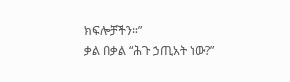ክፍሎቻችን።”
ቃል በቃል “ሕጉ ኃጢአት ነው?”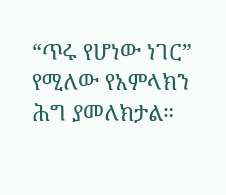“ጥሩ የሆነው ነገር” የሚለው የአምላክን ሕግ ያመለክታል።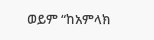ወይም “ከአምላክ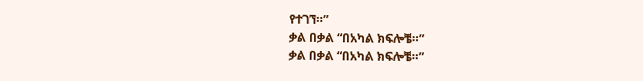የተገኘ።”
ቃል በቃል “በአካል ክፍሎቼ።”
ቃል በቃል “በአካል ክፍሎቼ።”